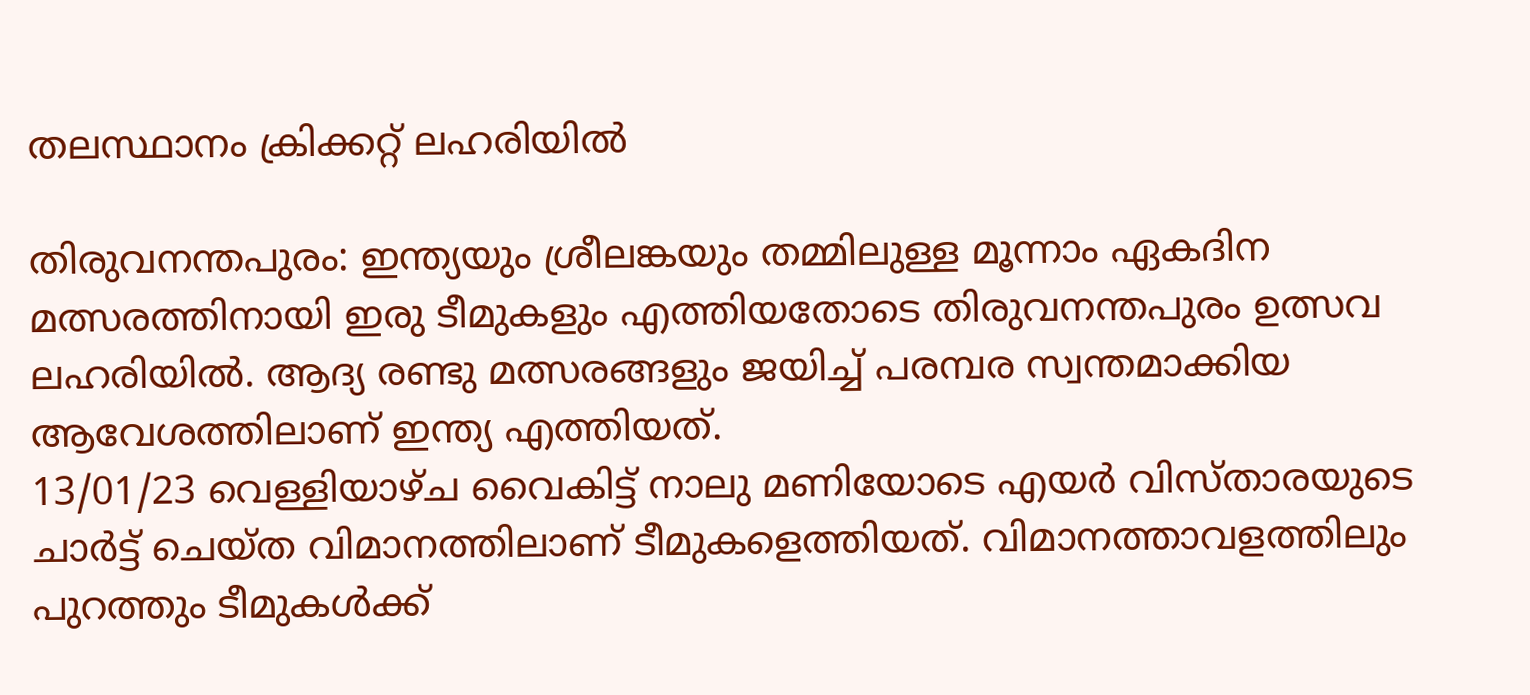തലസ്ഥാനം ക്രിക്കറ്റ് ലഹരിയില്‍

തിരുവനന്തപുരം: ഇന്ത്യയും ശ്രീലങ്കയും തമ്മിലുള്ള മൂന്നാം ഏകദിന മത്സരത്തിനായി ഇരു ടീമുകളും എത്തിയതോടെ തിരുവനന്തപുരം ഉത്സവ ലഹരിയില്‍. ആദ്യ രണ്ടു മത്സരങ്ങളും ജയിച്ച് പരമ്പര സ്വന്തമാക്കിയ ആവേശത്തിലാണ് ഇന്ത്യ എത്തിയത്.
13/01/23 വെള്ളിയാഴ്ച വൈകിട്ട് നാലു മണിയോടെ എയര്‍ വിസ്താരയുടെ ചാര്‍ട്ട് ചെയ്ത വിമാനത്തിലാണ് ടീമുകളെത്തിയത്. വിമാനത്താവളത്തിലും പുറത്തും ടീമുകള്‍ക്ക്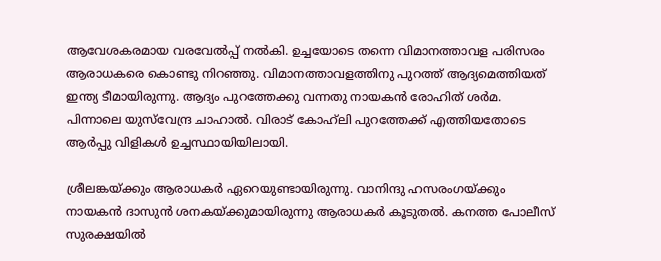ആവേശകരമായ വരവേല്‍പ്പ് നല്‍കി. ഉച്ചയോടെ തന്നെ വിമാനത്താവള പരിസരം ആരാധകരെ കൊണ്ടു നിറഞ്ഞു. വിമാനത്താവളത്തിനു പുറത്ത് ആദ്യമെത്തിയത് ഇന്ത്യ ടീമായിരുന്നു. ആദ്യം പുറത്തേക്കു വന്നതു നായകന്‍ രോഹിത് ശര്‍മ. പിന്നാലെ യുസ്‌വേന്ദ്ര ചാഹാല്‍. വിരാട് കോഹ്‌ലി പുറത്തേക്ക് എത്തിയതോടെ ആര്‍പ്പു വിളികള്‍ ഉച്ചസ്ഥായിയിലായി.

ശ്രീലങ്കയ്ക്കും ആരാധകര്‍ ഏറെയുണ്ടായിരുന്നു. വാനിന്ദു ഹസരംഗയ്ക്കും നായകന്‍ ദാസുന്‍ ശനകയ്ക്കുമായിരുന്നു ആരാധകര്‍ കൂടുതല്‍. കനത്ത പോലീസ് സുരക്ഷയില്‍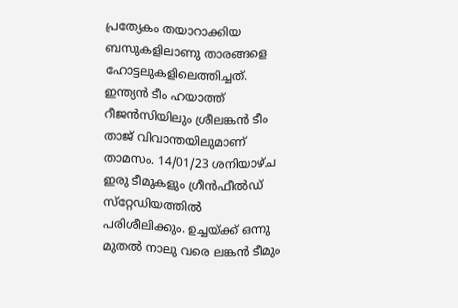പ്രത്യേകം തയാറാക്കിയ ബസുകളിലാണു താരങ്ങളെ ഹോട്ടലുകളിലെത്തിച്ചത്. ഇന്ത്യന്‍ ടീം ഹയാത്ത് റീജന്‍സിയിലും ശ്രീലങ്കന്‍ ടീം താജ് വിവാന്തയിലുമാണ് താമസം. 14/01/23 ശനിയാഴ്ച ഇരു ടീമുകളും ഗ്രീന്‍ഫീല്‍ഡ് സ്‌റ്റേഡിയത്തില്‍ പരിശീലിക്കും. ഉച്ചയ്ക്ക് ഒന്നു മുതല്‍ നാലു വരെ ലങ്കന്‍ ടീമും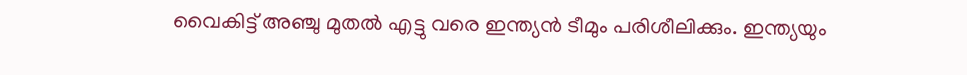വൈകിട്ട് അഞ്ചു മുതല്‍ എട്ടു വരെ ഇന്ത്യന്‍ ടീമും പരിശീലിക്കും. ഇന്ത്യയും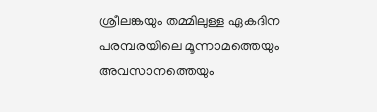ശ്രീലങ്കയും തമ്മിലുള്ള ഏകദിന പരമ്പരയിലെ മൂന്നാമത്തെയും അവസാനത്തെയും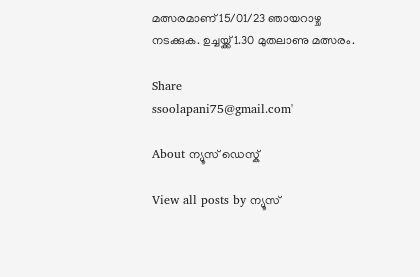മത്സരമാണ് 15/01/23 ഞായറാഴ്ച നടക്കുക. ഉച്ചയ്ക്ക് 1.30 മുതലാണു മത്സരം.

Share
ssoolapani75@gmail.com'

About ന്യൂസ് ഡെസ്ക്

View all posts by ന്യൂസ്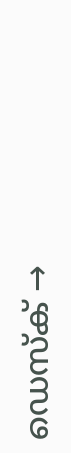ഡെസ്ക് →